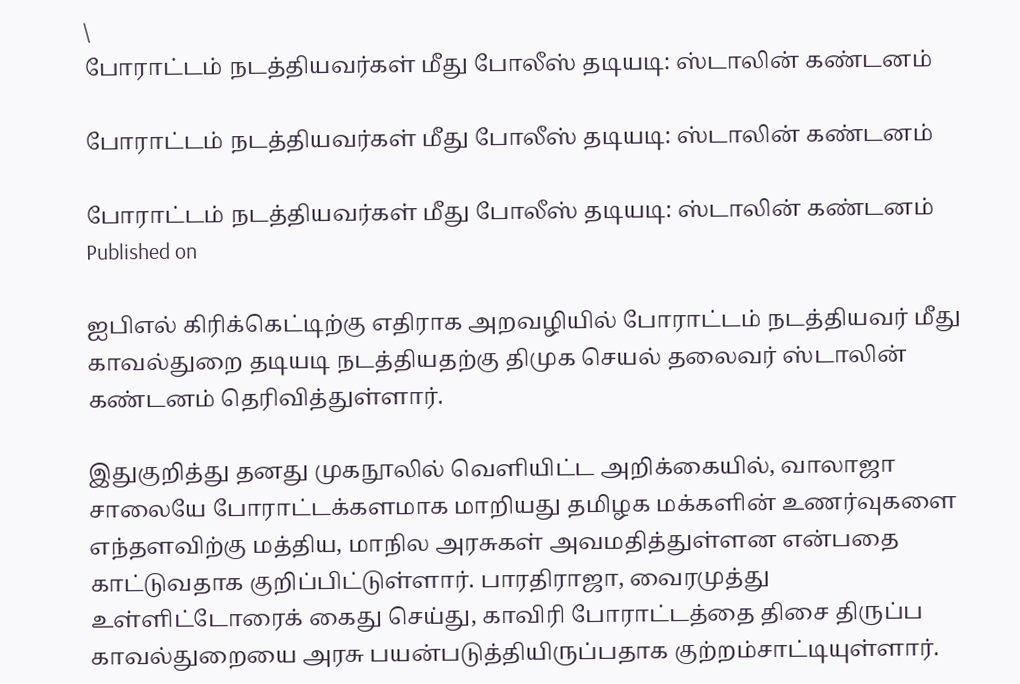\
போராட்டம் நடத்தியவர்கள் மீது போலீஸ் தடியடி: ஸ்டாலின் கண்டனம்

போராட்டம் நடத்தியவர்கள் மீது போலீஸ் தடியடி: ஸ்டாலின் கண்டனம்

போராட்டம் நடத்தியவர்கள் மீது போலீஸ் தடியடி: ஸ்டாலின் கண்டனம்
Published on

ஐபிஎல் கிரிக்கெட்டிற்கு எதிராக அறவழியில் போராட்டம் நடத்தியவர் மீது காவல்துறை தடியடி நடத்தியதற்கு திமுக செயல் தலைவர் ஸ்டாலின் கண்டனம் தெரிவித்துள்ளார்.

இதுகுறித்து தனது முகநூலில் வெளியிட்ட அறிக்கையில், வாலாஜா சாலையே போராட்டக்களமாக மாறியது தமிழக மக்களின் உணர்வுகளை எந்தளவிற்கு மத்திய, மாநில அரசுகள் அவமதித்துள்ளன என்பதை காட்டுவதாக குறிப்பிட்டுள்ளார். பாரதிராஜா, வைரமுத்து உள்ளிட்டோரைக் கைது செய்து, காவிரி போராட்டத்தை திசை திருப்ப காவல்துறையை அரசு பயன்படுத்தியிருப்பதாக குற்றம்சாட்டியுள்ளார்.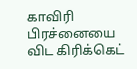காவிரி பிரச்னையை விட கிரிக்கெட்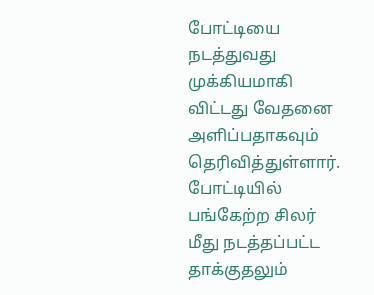போட்டியை நடத்துவது முக்கியமாகி விட்டது வேதனை அளிப்பதாகவும் தெரிவித்துள்ளார். போட்டியில் பங்கேற்ற சிலர் மீது நடத்தப்பட்ட தாக்குதலும்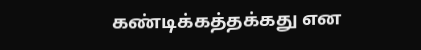கண்டிக்கத்தக்கது என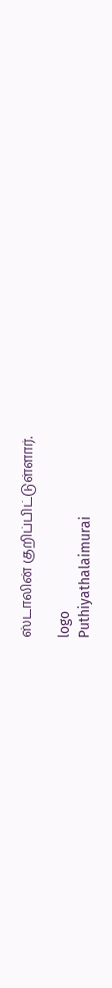ஸ்டாலின் குறிப்பிட்டுள்ளார்.

logo
Puthiyathalaimurai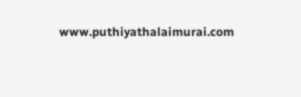www.puthiyathalaimurai.com